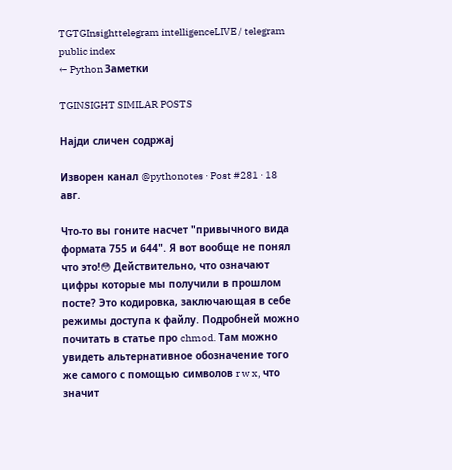TGTGInsighttelegram intelligenceLIVE / telegram public index
← Python Заметки

TGINSIGHT SIMILAR POSTS

Најди сличен содржај

Изворен канал @pythonotes · Post #281 · 18 авг.

Что-то вы гоните насчет "привычного вида формата 755 и 644". Я вот вообще не понял что это!😳 Действительно, что означают цифры которые мы получили в прошлом посте? Это кодировка, заключающая в себе режимы доступа к файлу. Подробней можно почитать в статье про chmod. Там можно увидеть альтернативное обозначение того же самого с помощью символов r w x, что значит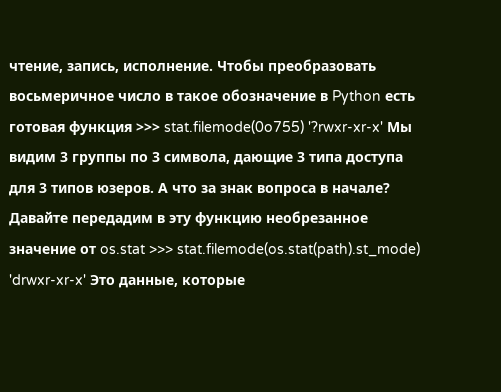чтение, запись, исполнение. Чтобы преобразовать восьмеричное число в такое обозначение в Python есть готовая функция >>> stat.filemode(0o755) '?rwxr-xr-x' Мы видим 3 группы по 3 символа, дающие 3 типа доступа для 3 типов юзеров. А что за знак вопроса в начале? Давайте передадим в эту функцию необрезанное значение от os.stat >>> stat.filemode(os.stat(path).st_mode) 'drwxr-xr-x' Это данные, которые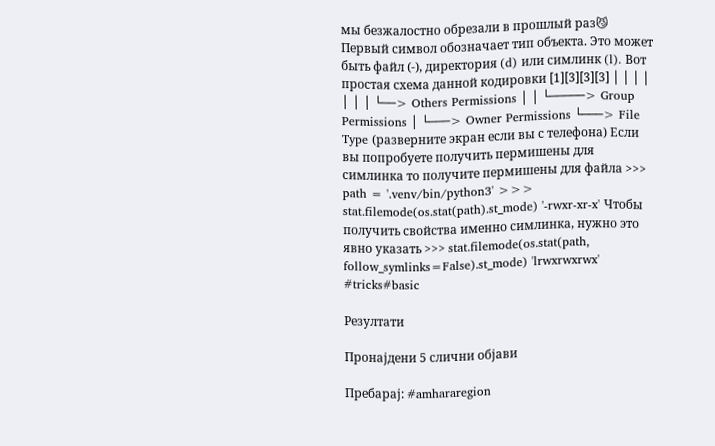мы безжалостно обрезали в прошлый раз😼 Первый символ обозначает тип объекта. Это может быть файл (-), директория (d) или симлинк (l). Вот простая схема данной кодировки [1][3][3][3] │ │ │ │ │ │ │ └──> Others Permissions │ │ └─────> Group Permissions │ └───> Owner Permissions └───> File Type (разверните экран если вы с телефона) Если вы попробуете получить пермишены для симлинка то получите пермишены для файла >>> path = '.venv/bin/python3' >>> stat.filemode(os.stat(path).st_mode) '-rwxr-xr-x' Чтобы получить свойства именно симлинка, нужно это явно указать >>> stat.filemode(os.stat(path, follow_symlinks=False).st_mode) 'lrwxrwxrwx' #tricks#basic

Резултати

Пронајдени 5 слични објави

Пребарај: #amhararegion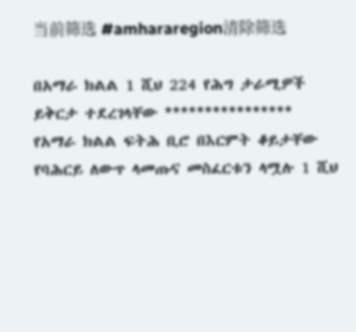当前筛选 #amhararegion清除筛选

በአማራ ክልል 1 ሺህ 224 የሕግ ታራሚዎች ይቅርታ ተደረገላቸው **************** የአማራ ክልል ፍትሕ ቢሮ በእርምት ቆይታቸው የባሕርይ ለውጥ ላመጡና መስፈርቱን ላሟሉ 1 ሺህ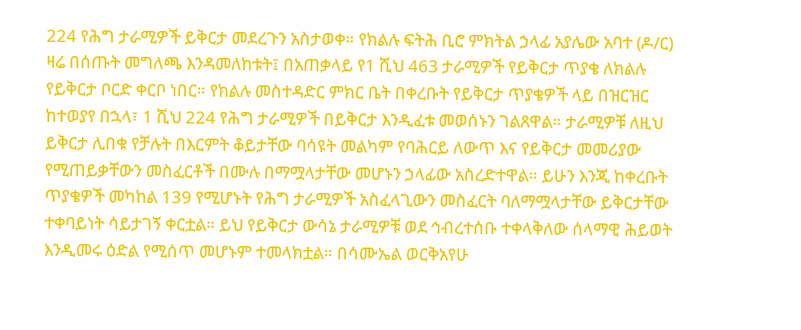224 የሕግ ታራሚዎች ይቅርታ መደረጉን አስታወቀ። የክልሉ ፍትሕ ቢሮ ምክትል ኃላፊ አያሌው አባተ (ዶ/ር) ዛሬ በሰጡት መግለጫ እንዳመለከቱት፤ በአጠቃላይ የ1 ሺህ 463 ታራሚዎች የይቅርታ ጥያቄ ለክልሉ የይቅርታ ቦርድ ቀርቦ ነበር። የክልሉ መስተዳድር ምክር ቤት በቀረቡት የይቅርታ ጥያቄዎች ላይ በዝርዝር ከተወያየ በኋላ፣ 1 ሺህ 224 የሕግ ታራሚዎች በይቅርታ እንዲፈቱ መወሰኑን ገልጸዋል። ታራሚዎቹ ለዚህ ይቅርታ ሊበቁ የቻሉት በእርምት ቆይታቸው ባሳዩት መልካም የባሕርይ ለውጥ እና የይቅርታ መመሪያው የሚጠይቃቸውን መስፈርቶች በሙሉ በማሟላታቸው መሆኑን ኃላፊው አስረድተዋል። ይሁን እንጂ ከቀረቡት ጥያቄዎች መካከል 139 የሚሆኑት የሕግ ታራሚዎች አስፈላጊውን መስፈርት ባለማሟላታቸው ይቅርታቸው ተቀባይነት ሳይታገኝ ቀርቷል። ይህ የይቅርታ ውሳኔ ታራሚዎቹ ወደ ኅብረተሰቡ ተቀላቅለው ሰላማዊ ሕይወት እንዲመሩ ዕድል የሚሰጥ መሆኑም ተመላክቷል። በሳሙኤል ወርቅአየሁ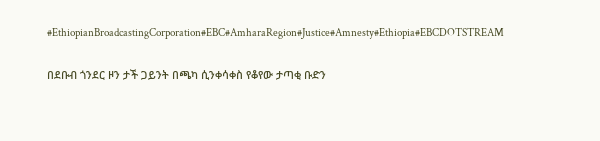#EthiopianBroadcastingCorporation#EBC#AmharaRegion#Justice#Amnesty#Ethiopia#EBCDOTSTREAM

በደቡብ ጎንደር ዞን ታች ጋይንት በጫካ ሲንቀሳቀስ የቆየው ታጣቂ ቡድን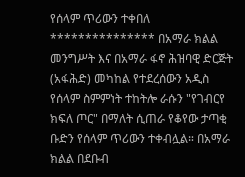የሰላም ጥሪውን ተቀበለ *************** በአማራ ክልል መንግሥት እና በአማራ ፋኖ ሕዝባዊ ድርጅት (አፋሕድ) መካከል የተደረሰውን አዲስ የሰላም ስምምነት ተከትሎ ራሱን "የገብርየ ክፍለ ጦር" በማለት ሲጠራ የቆየው ታጣቂ ቡድን የሰላም ጥሪውን ተቀብሏል። በአማራ ክልል በደቡብ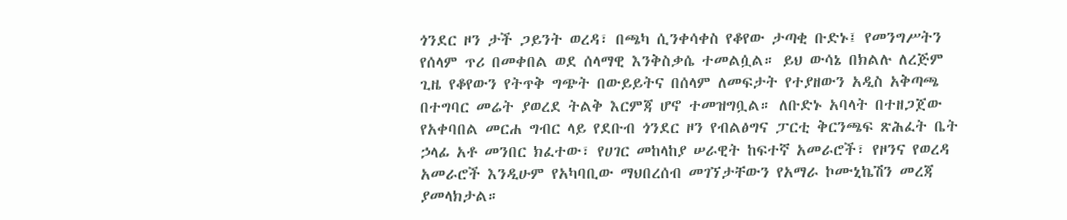ጎንደር ዞን ታች ጋይንት ወረዳ፣ በጫካ ሲንቀሳቀስ የቆየው ታጣቂ ቡድኑ፤ የመንግሥትን የሰላም ጥሪ በመቀበል ወደ ሰላማዊ እንቅስቃሴ ተመልሷል። ይህ ውሳኔ በክልሉ ለረጅም ጊዜ የቆየውን የትጥቅ ግጭት በውይይትና በሰላም ለመፍታት የተያዘውን አዲስ አቅጣጫ በተግባር መሬት ያወረደ ትልቅ እርምጃ ሆኖ ተመዝግቧል። ለቡድኑ አባላት በተዘጋጀው የአቀባበል መርሐ ግብር ላይ የደቡብ ጎንደር ዞን የብልፅግና ፓርቲ ቅርንጫፍ ጽሕፈት ቤት ኃላፊ አቶ መንበር ክፈተው፣ የሀገር መከላከያ ሠራዊት ከፍተኛ አመራሮች፣ የዞንና የወረዳ አመራሮች እንዲሁም የአካባቢው ማህበረሰብ መገኘታቸውን የአማራ ኮሙኒኬሽን መረጃ ያመላክታል።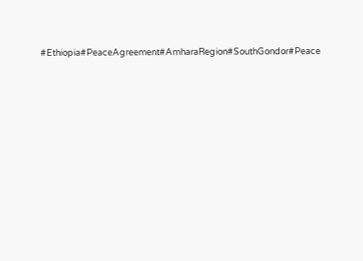#Ethiopia#PeaceAgreement#AmharaRegion#SouthGondor#Peace